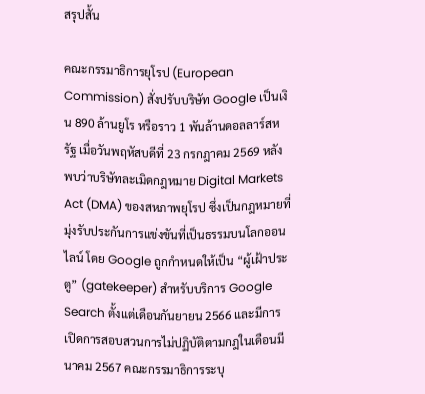สรุปสั้น

คณะกรรมาธิการยุโรป (European Commission) สั่งปรับบริษัท Google เป็นเงิน 890 ล้านยูโร หรือราว 1 พันล้านดอลลาร์สหรัฐ เมื่อวันพฤหัสบดีที่ 23 กรกฎาคม 2569 หลังพบว่าบริษัทละเมิดกฎหมาย Digital Markets Act (DMA) ของสหภาพยุโรป ซึ่งเป็นกฎหมายที่มุ่งรับประกันการแข่งขันที่เป็นธรรมบนโลกออนไลน์ โดย Google ถูกกำหนดให้เป็น “ผู้เฝ้าประตู” (gatekeeper) สำหรับบริการ Google Search ตั้งแต่เดือนกันยายน 2566 และมีการเปิดการสอบสวนการไม่ปฏิบัติตามกฎในเดือนมีนาคม 2567 คณะกรรมาธิการระบุ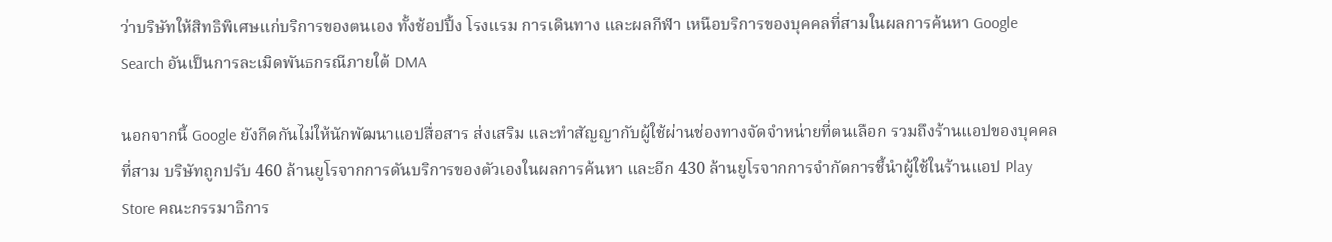ว่าบริษัทให้สิทธิพิเศษแก่บริการของตนเอง ทั้งช้อปปิ้ง โรงแรม การเดินทาง และผลกีฬา เหนือบริการของบุคคลที่สามในผลการค้นหา Google Search อันเป็นการละเมิดพันธกรณีภายใต้ DMA

นอกจากนี้ Google ยังกีดกันไม่ให้นักพัฒนาแอปสื่อสาร ส่งเสริม และทำสัญญากับผู้ใช้ผ่านช่องทางจัดจำหน่ายที่ตนเลือก รวมถึงร้านแอปของบุคคลที่สาม บริษัทถูกปรับ 460 ล้านยูโรจากการดันบริการของตัวเองในผลการค้นหา และอีก 430 ล้านยูโรจากการจำกัดการชี้นำผู้ใช้ในร้านแอป Play Store คณะกรรมาธิการ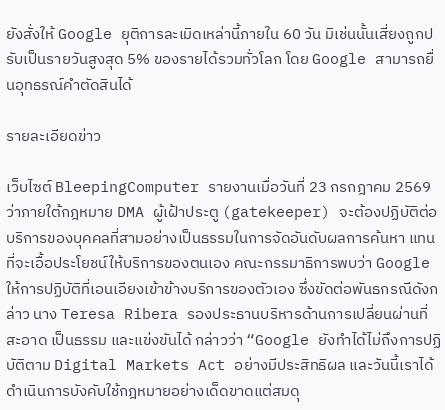ยังสั่งให้ Google ยุติการละเมิดเหล่านี้ภายใน 60 วัน มิเช่นนั้นเสี่ยงถูกปรับเป็นรายวันสูงสุด 5% ของรายได้รวมทั่วโลก โดย Google สามารถยื่นอุทธรณ์คำตัดสินได้

รายละเอียดข่าว

เว็บไซต์ BleepingComputer รายงานเมื่อวันที่ 23 กรกฎาคม 2569 ว่าภายใต้กฎหมาย DMA ผู้เฝ้าประตู (gatekeeper) จะต้องปฏิบัติต่อบริการของบุคคลที่สามอย่างเป็นธรรมในการจัดอันดับผลการค้นหา แทนที่จะเอื้อประโยชน์ให้บริการของตนเอง คณะกรรมาธิการพบว่า Google ให้การปฏิบัติที่เอนเอียงเข้าข้างบริการของตัวเอง ซึ่งขัดต่อพันธกรณีดังกล่าว นาง Teresa Ribera รองประธานบริหารด้านการเปลี่ยนผ่านที่สะอาด เป็นธรรม และแข่งขันได้ กล่าวว่า “Google ยังทำได้ไม่ถึงการปฏิบัติตาม Digital Markets Act อย่างมีประสิทธิผล และวันนี้เราได้ดำเนินการบังคับใช้กฎหมายอย่างเด็ดขาดแต่สมดุ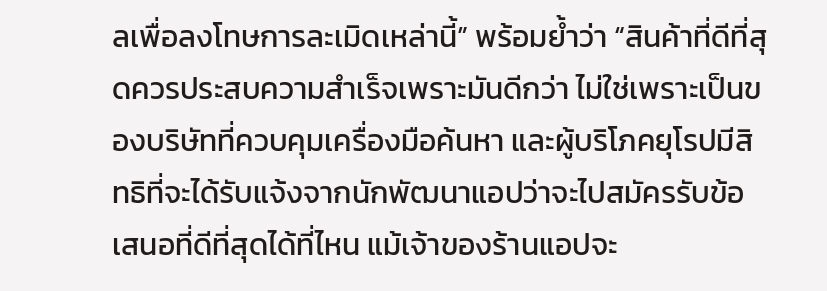ลเพื่อลงโทษการละเมิดเหล่านี้” พร้อมย้ำว่า “สินค้าที่ดีที่สุดควรประสบความสำเร็จเพราะมันดีกว่า ไม่ใช่เพราะเป็นของบริษัทที่ควบคุมเครื่องมือค้นหา และผู้บริโภคยุโรปมีสิทธิที่จะได้รับแจ้งจากนักพัฒนาแอปว่าจะไปสมัครรับข้อเสนอที่ดีที่สุดได้ที่ไหน แม้เจ้าของร้านแอปจะ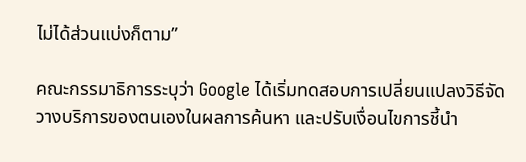ไม่ได้ส่วนแบ่งก็ตาม”

คณะกรรมาธิการระบุว่า Google ได้เริ่มทดสอบการเปลี่ยนแปลงวิธีจัดวางบริการของตนเองในผลการค้นหา และปรับเงื่อนไขการชี้นำ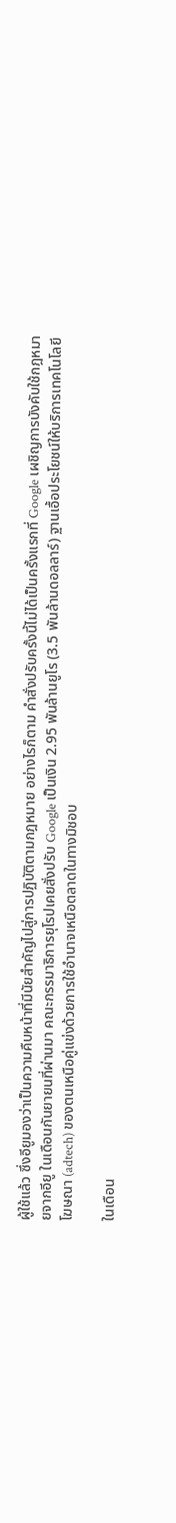ผู้ใช้แล้ว ซึ่งอียูมองว่าเป็นความคืบหน้าที่มีนัยสำคัญไปสู่การปฏิบัติตามกฎหมาย อย่างไรก็ตาม คำสั่งปรับครั้งนี้ไม่ได้เป็นครั้งแรกที่ Google เผชิญการบังคับใช้กฎหมายจากอียู ในเดือนกันยายนที่ผ่านมา คณะกรรมาธิการยุโรปเคยสั่งปรับ Google เป็นเงิน 2.95 พันล้านยูโร (3.5 พันล้านดอลลาร์) ฐานเอื้อประโยชน์ให้บริการเทคโนโลยีโฆษณา (adtech) ของตนเหนือคู่แข่งด้วยการใช้อำนาจเหนือตลาดในทางมิชอบ

ในเดือน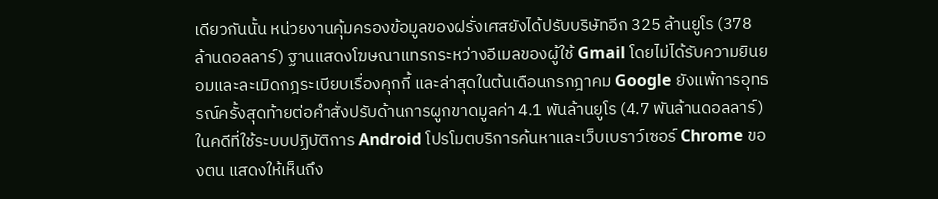เดียวกันนั้น หน่วยงานคุ้มครองข้อมูลของฝรั่งเศสยังได้ปรับบริษัทอีก 325 ล้านยูโร (378 ล้านดอลลาร์) ฐานแสดงโฆษณาแทรกระหว่างอีเมลของผู้ใช้ Gmail โดยไม่ได้รับความยินยอมและละเมิดกฎระเบียบเรื่องคุกกี้ และล่าสุดในต้นเดือนกรกฎาคม Google ยังแพ้การอุทธรณ์ครั้งสุดท้ายต่อคำสั่งปรับด้านการผูกขาดมูลค่า 4.1 พันล้านยูโร (4.7 พันล้านดอลลาร์) ในคดีที่ใช้ระบบปฏิบัติการ Android โปรโมตบริการค้นหาและเว็บเบราว์เซอร์ Chrome ของตน แสดงให้เห็นถึง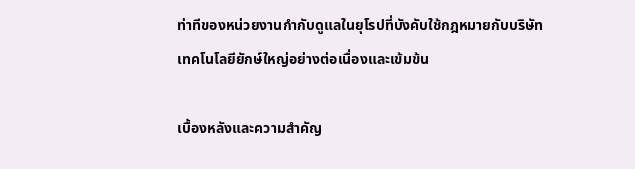ท่าทีของหน่วยงานกำกับดูแลในยุโรปที่บังคับใช้กฎหมายกับบริษัทเทคโนโลยียักษ์ใหญ่อย่างต่อเนื่องและเข้มข้น

เบื้องหลังและความสำคัญ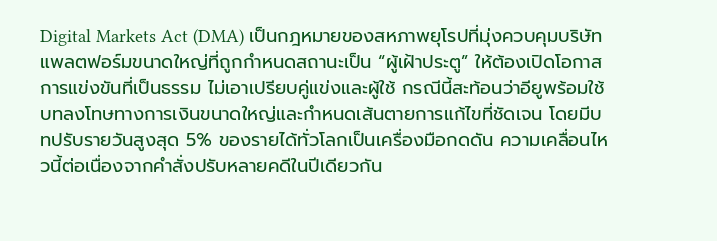Digital Markets Act (DMA) เป็นกฎหมายของสหภาพยุโรปที่มุ่งควบคุมบริษัทแพลตฟอร์มขนาดใหญ่ที่ถูกกำหนดสถานะเป็น “ผู้เฝ้าประตู” ให้ต้องเปิดโอกาสการแข่งขันที่เป็นธรรม ไม่เอาเปรียบคู่แข่งและผู้ใช้ กรณีนี้สะท้อนว่าอียูพร้อมใช้บทลงโทษทางการเงินขนาดใหญ่และกำหนดเส้นตายการแก้ไขที่ชัดเจน โดยมีบทปรับรายวันสูงสุด 5% ของรายได้ทั่วโลกเป็นเครื่องมือกดดัน ความเคลื่อนไหวนี้ต่อเนื่องจากคำสั่งปรับหลายคดีในปีเดียวกัน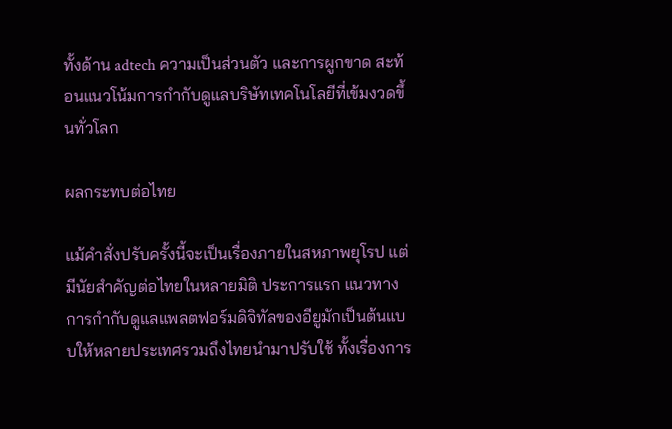ทั้งด้าน adtech ความเป็นส่วนตัว และการผูกขาด สะท้อนแนวโน้มการกำกับดูแลบริษัทเทคโนโลยีที่เข้มงวดขึ้นทั่วโลก

ผลกระทบต่อไทย

แม้คำสั่งปรับครั้งนี้จะเป็นเรื่องภายในสหภาพยุโรป แต่มีนัยสำคัญต่อไทยในหลายมิติ ประการแรก แนวทางการกำกับดูแลแพลตฟอร์มดิจิทัลของอียูมักเป็นต้นแบบให้หลายประเทศรวมถึงไทยนำมาปรับใช้ ทั้งเรื่องการ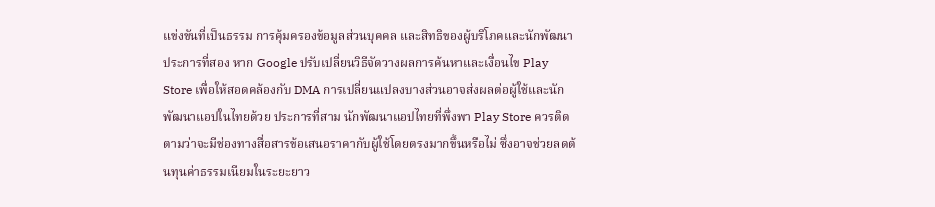แข่งขันที่เป็นธรรม การคุ้มครองข้อมูลส่วนบุคคล และสิทธิของผู้บริโภคและนักพัฒนา ประการที่สอง หาก Google ปรับเปลี่ยนวิธีจัดวางผลการค้นหาและเงื่อนไข Play Store เพื่อให้สอดคล้องกับ DMA การเปลี่ยนแปลงบางส่วนอาจส่งผลต่อผู้ใช้และนักพัฒนาแอปในไทยด้วย ประการที่สาม นักพัฒนาแอปไทยที่พึ่งพา Play Store ควรติดตามว่าจะมีช่องทางสื่อสารข้อเสนอราคากับผู้ใช้โดยตรงมากขึ้นหรือไม่ ซึ่งอาจช่วยลดต้นทุนค่าธรรมเนียมในระยะยาว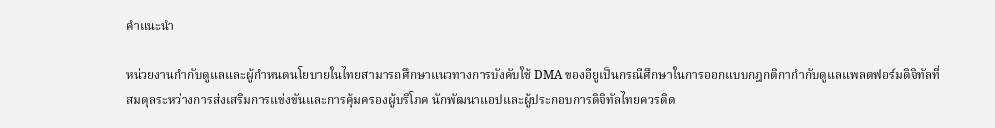คำแนะนำ

หน่วยงานกำกับดูแลและผู้กำหนดนโยบายในไทยสามารถศึกษาแนวทางการบังคับใช้ DMA ของอียูเป็นกรณีศึกษาในการออกแบบกฎกติกากำกับดูแลแพลตฟอร์มดิจิทัลที่สมดุลระหว่างการส่งเสริมการแข่งขันและการคุ้มครองผู้บริโภค นักพัฒนาแอปและผู้ประกอบการดิจิทัลไทยควรติด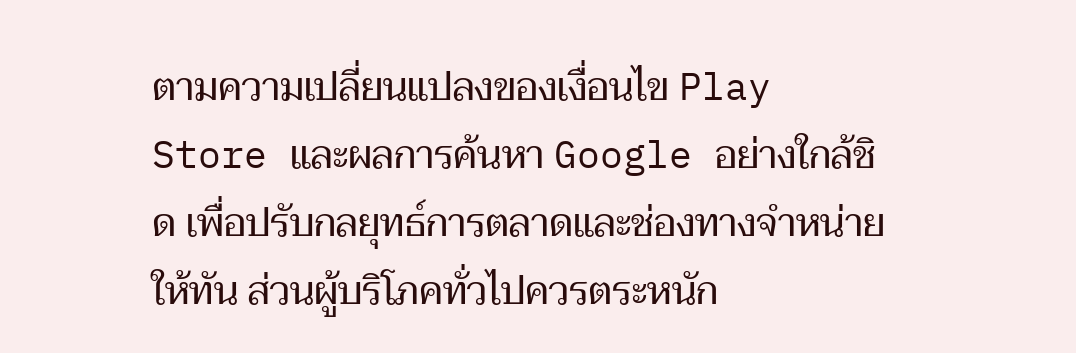ตามความเปลี่ยนแปลงของเงื่อนไข Play Store และผลการค้นหา Google อย่างใกล้ชิด เพื่อปรับกลยุทธ์การตลาดและช่องทางจำหน่ายให้ทัน ส่วนผู้บริโภคทั่วไปควรตระหนัก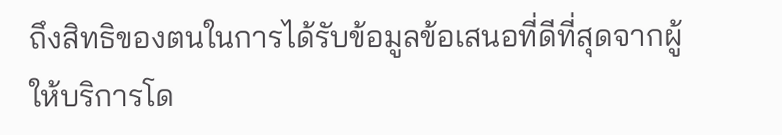ถึงสิทธิของตนในการได้รับข้อมูลข้อเสนอที่ดีที่สุดจากผู้ให้บริการโด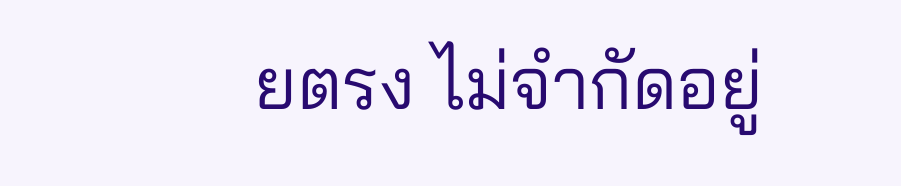ยตรง ไม่จำกัดอยู่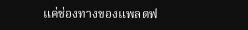แค่ช่องทางของแพลตฟ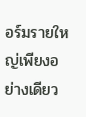อร์มรายใหญ่เพียงอย่างเดียว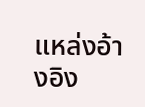แหล่งอ้างอิง